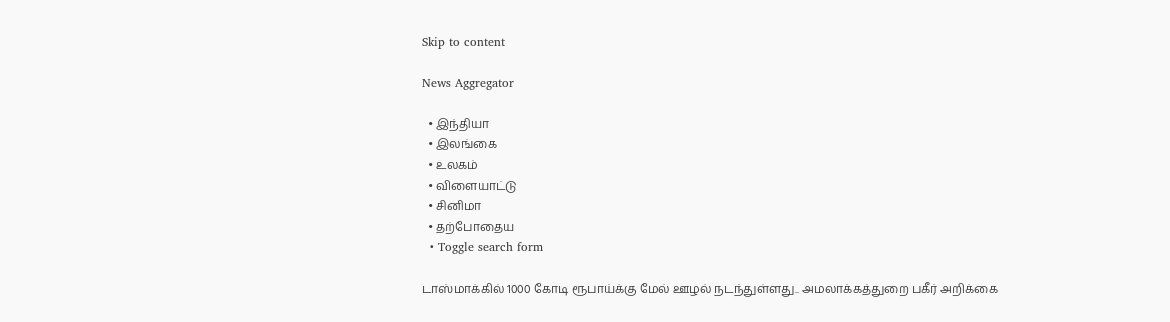Skip to content

News Aggregator

  • இந்தியா
  • இலங்கை
  • உலகம்
  • விளையாட்டு
  • சினிமா
  • தற்போதைய
  • Toggle search form

டாஸ்மாக்கில் 1000 கோடி ரூபாய்க்கு மேல் ஊழல் நடந்துள்ளது.. அமலாக்கத்துறை பகீர் அறிக்கை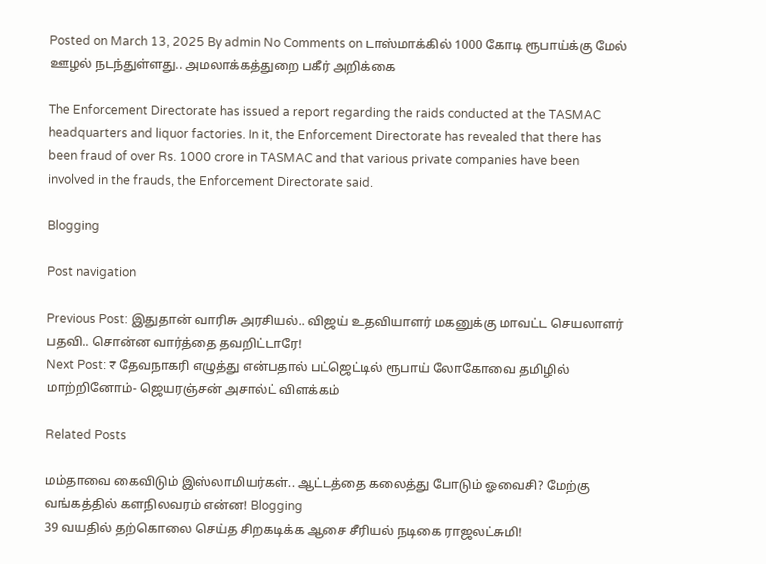Posted on March 13, 2025 By admin No Comments on டாஸ்மாக்கில் 1000 கோடி ரூபாய்க்கு மேல் ஊழல் நடந்துள்ளது.. அமலாக்கத்துறை பகீர் அறிக்கை

The Enforcement Directorate has issued a report regarding the raids conducted at the TASMAC headquarters and liquor factories. In it, the Enforcement Directorate has revealed that there has been fraud of over Rs. 1000 crore in TASMAC and that various private companies have been involved in the frauds, the Enforcement Directorate said.

Blogging

Post navigation

Previous Post: இதுதான் வாரிசு அரசியல்.. விஜய் உதவியாளர் மகனுக்கு மாவட்ட செயலாளர் பதவி.. சொன்ன வார்த்தை தவறிட்டாரே!
Next Post: ₹ தேவநாகரி எழுத்து என்பதால் பட்ஜெட்டில் ரூபாய் லோகோவை தமிழில் மாற்றினோம்- ஜெயரஞ்சன் அசால்ட் விளக்கம்

Related Posts

மம்தாவை கைவிடும் இஸ்லாமியர்கள்.. ஆட்டத்தை கலைத்து போடும் ஓவைசி? மேற்கு வங்கத்தில் களநிலவரம் என்ன! Blogging
39 வயதில் தற்கொலை செய்த சிறகடிக்க ஆசை சீரியல் நடிகை ராஜலட்சுமி!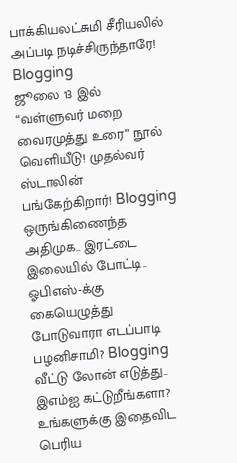பாக்கியலட்சுமி சீரியலில் அப்படி நடிச்சிருந்தாரே! Blogging
ஜூலை 13 இல் “வள்ளுவர் மறை வைரமுத்து உரை” நூல் வெளியீடு! முதல்வர் ஸ்டாலின் பங்கேற்கிறார்! Blogging
ஒருங்கிணைந்த அதிமுக.. இரட்டை இலையில் போட்டி.. ஓபிஎஸ்-க்கு கையெழுத்து போடுவாரா எடப்பாடி பழனிசாமி? Blogging
வீட்டு லோன் எடுத்து.. இஎம்ஐ கட்டுறீங்களா? உங்களுக்கு இதைவிட பெரிய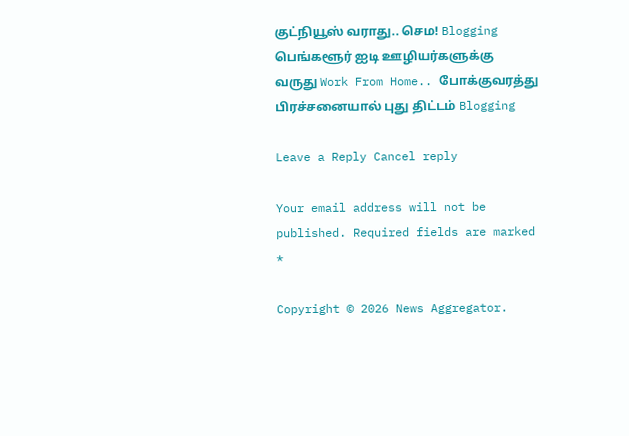குட்நியூஸ் வராது.. செம! Blogging
பெங்களூர் ஐடி ஊழியர்களுக்கு வருது Work From Home.. போக்குவரத்து பிரச்சனையால் புது திட்டம் Blogging

Leave a Reply Cancel reply

Your email address will not be published. Required fields are marked *

Copyright © 2026 News Aggregator.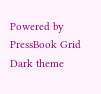Powered by PressBook Grid Dark theme